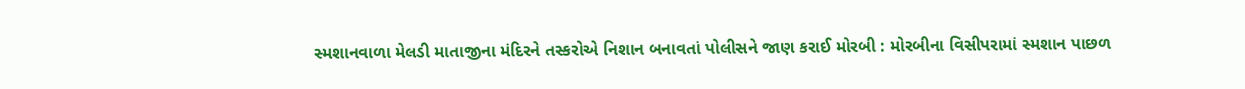સ્મશાનવાળા મેલડી માતાજીના મંદિરને તસ્કરોએ નિશાન બનાવતાં પોલીસને જાણ કરાઈ મોરબી : મોરબીના વિસીપરામાં સ્મશાન પાછળ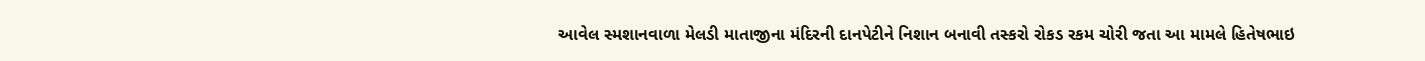આવેલ સ્મશાનવાળા મેલડી માતાજીના મંદિરની દાનપેટીને નિશાન બનાવી તસ્કરો રોકડ રકમ ચોરી જતા આ મામલે હિતેષભાઇ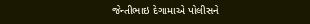જેન્તીભાઇ દેગામાએ પોલીસને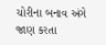ચોરીના બનાવ અંગે જાણ કરતા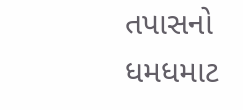તપાસનો ધમધમાટ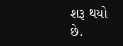શરૂ થયો છે.